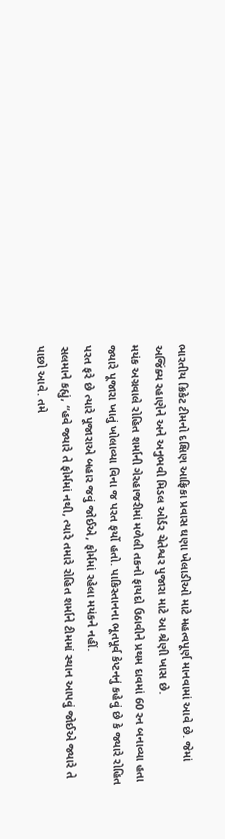ભારતીય ક્રિકેટ ટીમનો દક્ષિણ આફ્રિકા પ્રવાસ ઘણા ખેલાડીઓ માટે મહત્વપૂર્ણ માનવામાં આવે છે. જેમાં અજિંક્ય રહાણેને અને અનુભવી મિડલ ઓર્ડર ચેતેશ્વર પુજારા માટે આ શ્રેણી ખાસ છે.
મયંક અગ્રવાલે રોહિત શર્માની ગેરહાજરીમાં મળેલી તકનો ફાયદો ઉઠાવીને પ્રથમ દાવમાં 60 રન બનાવ્યા હતા જ્યારે પૂજારા ખાતું ખોલાવ્યા વિના જ પરત ફર્યો હતો. પાકિસ્તાનના ભૂતપૂર્વ કેપ્ટનનું કહેવું છે કે જ્યારે રોહિત પરત ફરે છે ત્યારે પૂજારાએ બહાર જવું જોઈએ, ફોર્મમાં રહેલા મયંકને નહીં.
સલમાને કહ્યું, “હવે જ્યારે તે ફોર્મમાં નથી, ત્યારે તમારે રોહિત શર્માને ટીમમાં સ્થાન આપવું જોઈએ જ્યારે તે પાછો આવે. તમે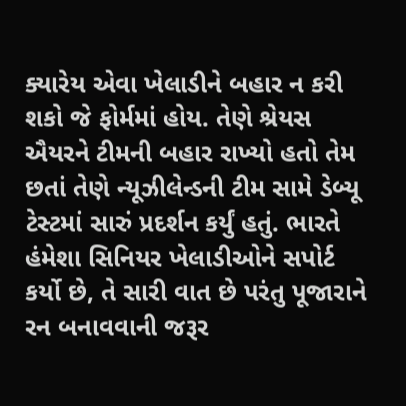ક્યારેય એવા ખેલાડીને બહાર ન કરી શકો જે ફોર્મમાં હોય. તેણે શ્રેયસ ઐયરને ટીમની બહાર રાખ્યો હતો તેમ છતાં તેણે ન્યૂઝીલેન્ડની ટીમ સામે ડેબ્યૂ ટેસ્ટમાં સારું પ્રદર્શન કર્યું હતું. ભારતે હંમેશા સિનિયર ખેલાડીઓને સપોર્ટ કર્યો છે, તે સારી વાત છે પરંતુ પૂજારાને રન બનાવવાની જરૂર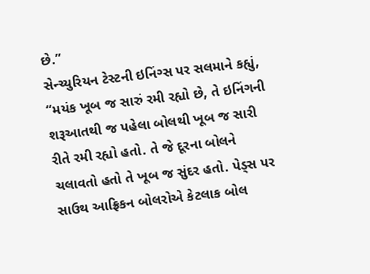છે.”
સેન્ચ્યુરિયન ટેસ્ટની ઇનિંગ્સ પર સલમાને કહ્યું, “મયંક ખૂબ જ સારું રમી રહ્યો છે, તે ઇનિંગની શરૂઆતથી જ પહેલા બોલથી ખૂબ જ સારી રીતે રમી રહ્યો હતો. તે જે દૂરના બોલને ચલાવતો હતો તે ખૂબ જ સુંદર હતો. પેડ્સ પર સાઉથ આફ્રિકન બોલરોએ કેટલાક બોલ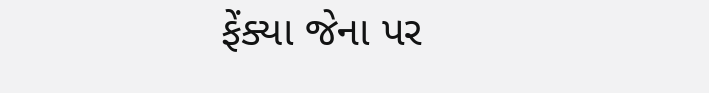ફેંક્યા જેના પર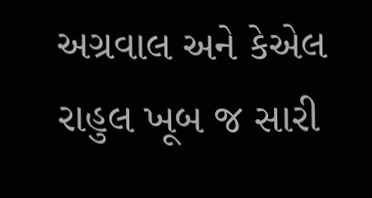અગ્રવાલ અને કેએલ રાહુલ ખૂબ જ સારી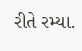રીતે રમ્યા.